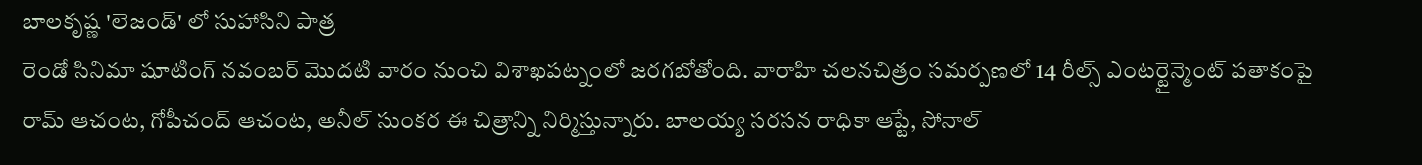బాలకృష్ణ 'లెజండ్' లో సుహాసిని పాత్ర
రెండో సినిమా షూటింగ్ నవంబర్ మొదటి వారం నుంచి విశాఖపట్నంలో జరగబోతోంది. వారాహి చలనచిత్రం సమర్పణలో 14 రీల్స్ ఎంటర్టైన్మెంట్ పతాకంపై రామ్ ఆచంట, గోపీచంద్ ఆచంట, అనీల్ సుంకర ఈ చిత్రాన్ని నిర్మిస్తున్నారు. బాలయ్య సరసన రాధికా ఆప్టే, సోనాల్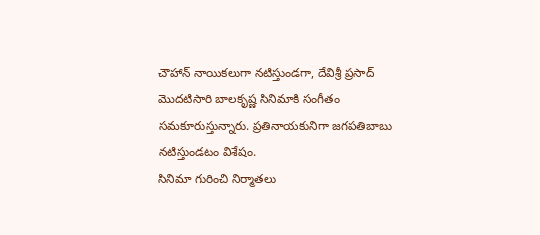చౌహాన్ నాయికలుగా నటిస్తుండగా, దేవిశ్రీ ప్రసాద్ మొదటిసారి బాలకృష్ణ సినిమాకి సంగీతం సమకూరుస్తున్నారు. ప్రతినాయకునిగా జగపతిబాబు నటిస్తుండటం విశేషం.
సినిమా గురించి నిర్మాతలు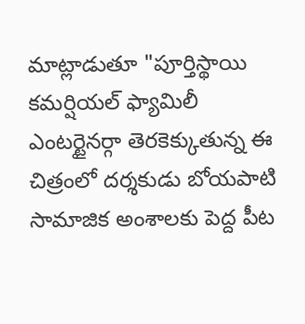మాట్లాడుతూ "పూర్తిస్థాయి కమర్షియల్ ఫ్యామిలీ ఎంటర్టైనర్గా తెరకెక్కుతున్న ఈ చిత్రంలో దర్శకుడు బోయపాటి సామాజిక అంశాలకు పెద్ద పీట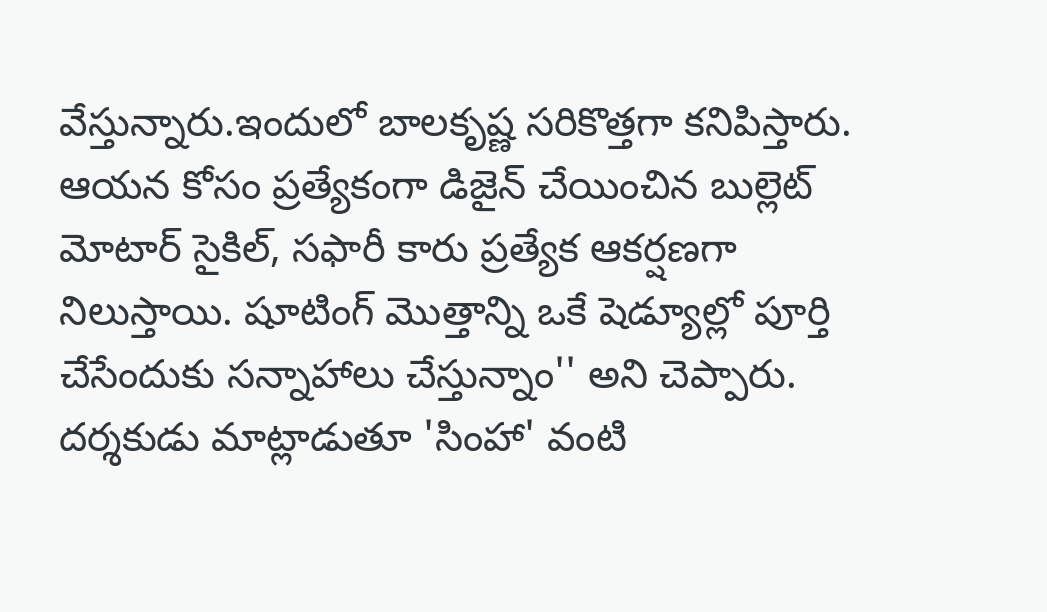వేస్తున్నారు.ఇందులో బాలకృష్ణ సరికొత్తగా కనిపిస్తారు. ఆయన కోసం ప్రత్యేకంగా డిజైన్ చేయించిన బుల్లెట్ మోటార్ సైకిల్, సఫారీ కారు ప్రత్యేక ఆకర్షణగా నిలుస్తాయి. షూటింగ్ మొత్తాన్ని ఒకే షెడ్యూల్లో పూర్తి చేసేందుకు సన్నాహాలు చేస్తున్నాం'' అని చెప్పారు.
దర్శకుడు మాట్లాడుతూ 'సింహా' వంటి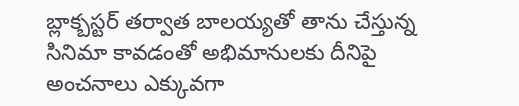బ్లాక్బస్టర్ తర్వాత బాలయ్యతో తాను చేస్తున్న సినిమా కావడంతో అభిమానులకు దీనిపై అంచనాలు ఎక్కువగా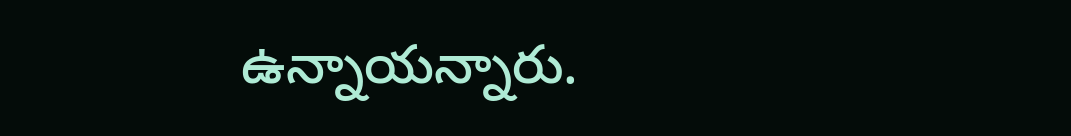ఉన్నాయన్నారు.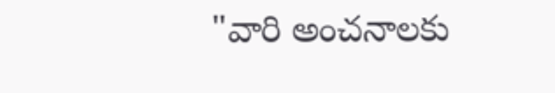"వారి అంచనాలకు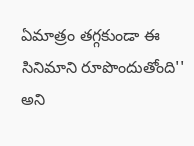ఏమాత్రం తగ్గకుండా ఈ సినిమాని రూపొందుతోంది'' అని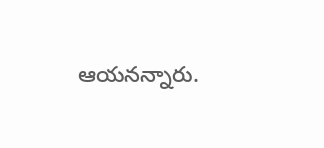ఆయనన్నారు.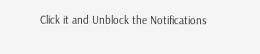Click it and Unblock the Notifications